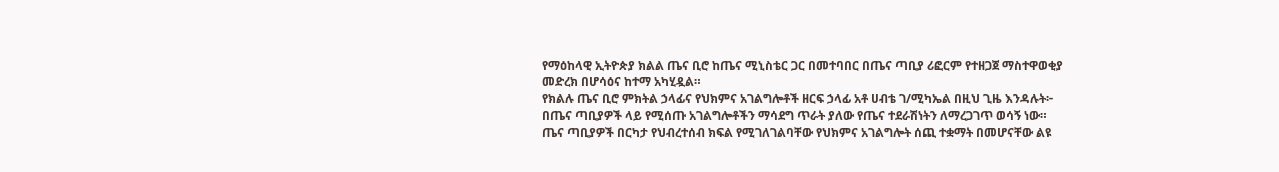የማዕከላዊ ኢትዮጵያ ክልል ጤና ቢሮ ከጤና ሚኒስቴር ጋር በመተባበር በጤና ጣቢያ ሪፎርም የተዘጋጀ ማስተዋወቂያ መድረክ በሆሳዕና ከተማ አካሂዷል።
የክልሉ ጤና ቢሮ ምክትል ኃላፊና የህክምና አገልግሎቶች ዘርፍ ኃላፊ አቶ ሀብቴ ገ/ሚካኤል በዚህ ጊዜ እንዳሉት፦ በጤና ጣቢያዎች ላይ የሚሰጡ አገልግሎቶችን ማሳደግ ጥራት ያለው የጤና ተደራሽነትን ለማረጋገጥ ወሳኝ ነው።
ጤና ጣቢያዎች በርካታ የህብረተሰብ ክፍል የሚገለገልባቸው የህክምና አገልግሎት ሰጪ ተቋማት በመሆናቸው ልዩ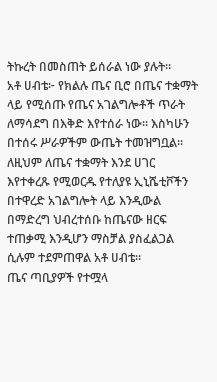ትኩረት በመስጠት ይሰራል ነው ያሉት።
አቶ ሀብቴ፦ የክልሉ ጤና ቢሮ በጤና ተቋማት ላይ የሚሰጡ የጤና አገልግሎቶች ጥራት ለማሳደግ በእቅድ እየተሰራ ነው። እስካሁን በተሰሩ ሥራዎችም ውጤት ተመዝግቧል።
ለዚህም ለጤና ተቋማት እንደ ሀገር እየተቀረጹ የሚወርዱ የተለያዩ ኢኒሼቲቮችን በተዋረድ አገልግሎት ላይ እንዲውል በማድረግ ህብረተሰቡ ከጤናው ዘርፍ ተጠቃሚ እንዲሆን ማስቻል ያስፈልጋል ሲሉም ተደምጠዋል አቶ ሀብቴ።
ጤና ጣቢያዎች የተሟላ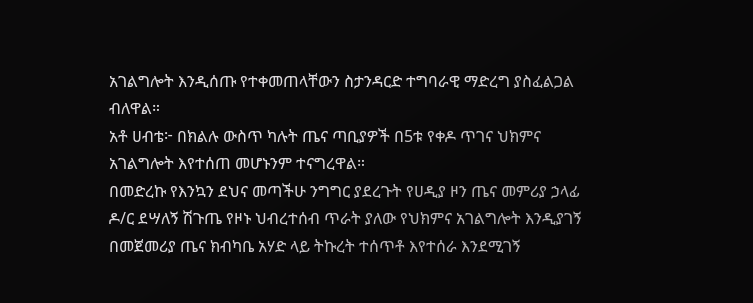አገልግሎት እንዲሰጡ የተቀመጠላቸውን ስታንዳርድ ተግባራዊ ማድረግ ያስፈልጋል ብለዋል።
አቶ ሀብቴ፦ በክልሉ ውስጥ ካሉት ጤና ጣቢያዎች በ5ቱ የቀዶ ጥገና ህክምና አገልግሎት እየተሰጠ መሆኑንም ተናግረዋል።
በመድረኩ የእንኳን ደህና መጣችሁ ንግግር ያደረጉት የሀዲያ ዞን ጤና መምሪያ ኃላፊ ዶ/ር ደሣለኝ ሽጉጤ የዞኑ ህብረተሰብ ጥራት ያለው የህክምና አገልግሎት እንዲያገኝ በመጀመሪያ ጤና ክብካቤ አሃድ ላይ ትኩረት ተሰጥቶ እየተሰራ እንደሚገኝ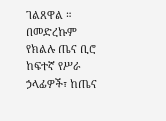ገልጸዋል ።
በመድረኩም የክልሉ ጤና ቢሮ ከፍተኛ የሥራ ኃላፊዎች፣ ከጤና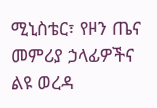ሚኒስቴር፣ የዞን ጤና መምሪያ ኃላፊዎችና ልዩ ወረዳ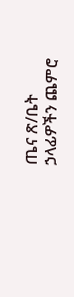ጤና ጽ/ቤት ኃላፊዎችን ጨምሮ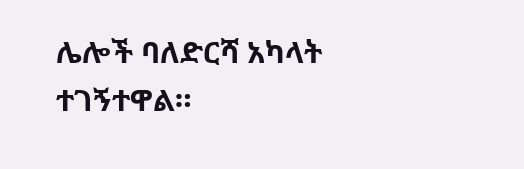ሌሎች ባለድርሻ አካላት ተገኝተዋል።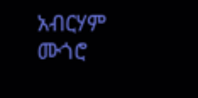አብርሃም ሙጎሮ